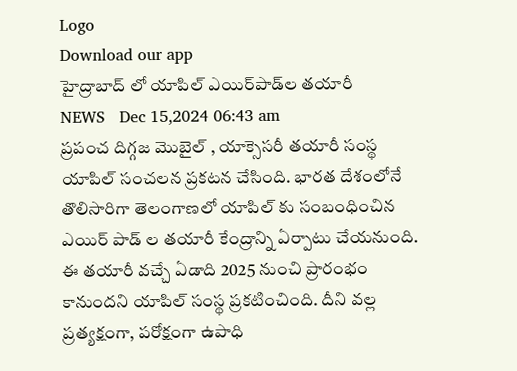Logo
Download our app
హైద్రాబాద్ లో యాపిల్ ఎయిర్‌పాడ్‌ల త‌యారీ
NEWS   Dec 15,2024 06:43 am
ప్ర‌పంచ దిగ్గ‌జ మొబైల్ , యాక్సెస‌రీ త‌యారీ సంస్థ యాపిల్ సంచ‌ల‌న ప్ర‌క‌ట‌న చేసింది. భార‌త దేశంలోనే తొలిసారిగా తెలంగాణ‌లో యాపిల్ కు సంబంధించిన ఎయిర్ పాడ్ ల త‌యారీ కేంద్రాన్ని ఏర్పాటు చేయ‌నుంది. ఈ త‌యారీ వ‌చ్చే ఏడాది 2025 నుంచి ప్రారంభం కానుంద‌ని యాపిల్ సంస్థ ప్ర‌క‌టించింది. దీని వ‌ల్ల ప్ర‌త్య‌క్షంగా, ప‌రోక్షంగా ఉపాధి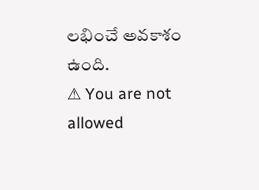ల‌భించే అవ‌కాశం ఉంది.
⚠ You are not allowed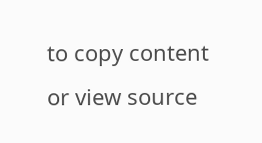to copy content or view source